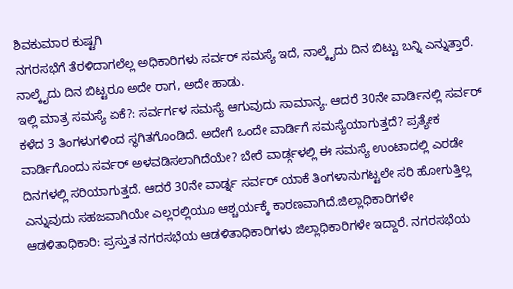ಶಿವಕುಮಾರ ಕುಷ್ಟಗಿ
ನಗರಸಭೆಗೆ ತೆರಳಿದಾಗಲೆಲ್ಲ ಅಧಿಕಾರಿಗಳು ಸರ್ವರ್ ಸಮಸ್ಯೆ ಇದೆ, ನಾಲ್ಕೈದು ದಿನ ಬಿಟ್ಟು ಬನ್ನಿ ಎನ್ನುತ್ತಾರೆ. ನಾಲ್ಕೈದು ದಿನ ಬಿಟ್ಟರೂ ಅದೇ ರಾಗ, ಅದೇ ಹಾಡು.
ಇಲ್ಲಿ ಮಾತ್ರ ಸಮಸ್ಯೆ ಏಕೆ?: ಸರ್ವರ್ಗಳ ಸಮಸ್ಯೆ ಆಗುವುದು ಸಾಮಾನ್ಯ. ಆದರೆ 30ನೇ ವಾರ್ಡಿನಲ್ಲಿ ಸರ್ವರ್ ಕಳೆದ 3 ತಿಂಗಳುಗಳಿಂದ ಸ್ಥಗಿತಗೊಂಡಿದೆ. ಅದೇಗೆ ಒಂದೇ ವಾರ್ಡಿಗೆ ಸಮಸ್ಯೆಯಾಗುತ್ತದೆ? ಪ್ರತ್ಯೇಕ ವಾರ್ಡಿಗೊಂದು ಸರ್ವರ್ ಅಳವಡಿಸಲಾಗಿದೆಯೇ? ಬೇರೆ ವಾರ್ಡ್ಗಳಲ್ಲಿ ಈ ಸಮಸ್ಯೆ ಉಂಟಾದಲ್ಲಿ ಎರಡೇ ದಿನಗಳಲ್ಲಿ ಸರಿಯಾಗುತ್ತದೆ. ಆದರೆ 30ನೇ ವಾರ್ಡ್ನ ಸರ್ವರ್ ಯಾಕೆ ತಿಂಗಳಾನುಗಟ್ಟಲೇ ಸರಿ ಹೋಗುತ್ತಿಲ್ಲ ಎನ್ನುವುದು ಸಹಜವಾಗಿಯೇ ಎಲ್ಲರಲ್ಲಿಯೂ ಆಶ್ಚರ್ಯಕ್ಕೆ ಕಾರಣವಾಗಿದೆ.ಜಿಲ್ಲಾಧಿಕಾರಿಗಳೇ ಆಡಳಿತಾಧಿಕಾರಿ: ಪ್ರಸ್ತುತ ನಗರಸಭೆಯ ಆಡಳಿತಾಧಿಕಾರಿಗಳು ಜಿಲ್ಲಾಧಿಕಾರಿಗಳೇ ಇದ್ದಾರೆ. ನಗರಸಭೆಯ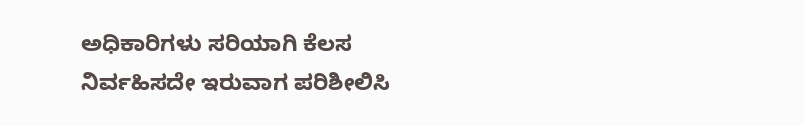ಅಧಿಕಾರಿಗಳು ಸರಿಯಾಗಿ ಕೆಲಸ ನಿರ್ವಹಿಸದೇ ಇರುವಾಗ ಪರಿಶೀಲಿಸಿ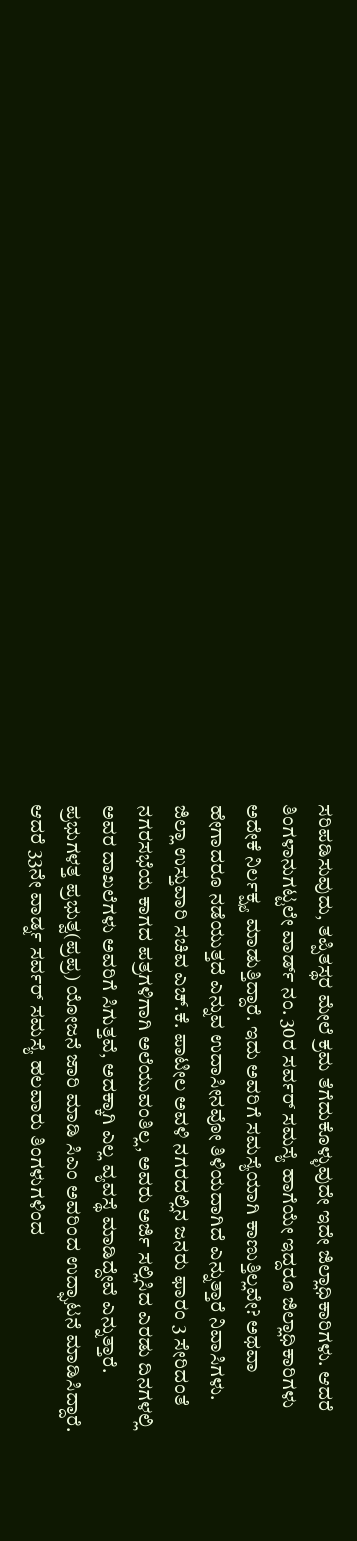ಸರಿಪಡಿಸುವುದು, ತಪ್ಪಿತಸ್ಥರ ಮೇಲೆ ಕ್ರಮ ತೆಗೆದುಕೊಳ್ಳುವುದೇ ಇದೇ ಜಿಲ್ಲಾಧಿಕಾರಿಗಳು. ಆದರೆ ತಿಂಗಳಾನುಗಟ್ಟಲೇ ವಾರ್ಡ್ ನಂ. 30ರ ಸರ್ವರ್ ಸಮಸ್ಯೆ ಹಾಗೆಯೇ ಇದ್ದರೂ ಜಿಲ್ಲಾಧಿಕಾರಿಗಳು ಅದೇಕೆ ನಿರ್ಲಕ್ಷ್ಯ ಮಾಡುತ್ತಿದ್ದಾರೆ. ಇದು ಅವರಿಗೆ ಸಮಸ್ಯೆಯಾಗಿ ಕಾಣುತ್ತಿಲ್ಲವೇ? ಅಥವಾ ಹೇಗಾದರೂ ನಡೆಯುತ್ತದೆ ಎನ್ನುವ ಉದಾಸೀನವೋ ತಿಳಿಯದಾಗಿದೆ ಎನ್ನುತ್ತಾರೆ ನಿವಾಸಿಗಳು.
ಜಿಲ್ಲಾ ಉಸ್ತುವಾರಿ ಸಚಿವ ಎಚ್.ಕೆ. ಪಾಟೀಲ ಅವಳಿ ನಗರದಲ್ಲಿನ ಜನರು ಫಾರಂ 3 ಸೇರಿದಂತೆ ನಗರಸಭೆಯ ಕಾಗದ ಪತ್ರಗಳಿಗಾಗಿ ಅಲೆಯುವಂತಿಲ್ಲ, ಅವರು ಅರ್ಜಿ ಸಲ್ಲಿಸಿದ ಎರಡು ದಿನಗಳಲ್ಲಿ ಅವರ ದಾಖಲೆಗಳು ಅವರಿಗೆ ಸಿಗುತ್ತವೆ, ಅದಕ್ಕಾಗಿ ಎಲ್ಲ ವ್ಯವಸ್ಥೆ ಮಾಡಿದ್ದೇವೆ ಎನ್ನುತ್ತಾರೆ. ಪ್ರಭುಗಳತ್ತ ಪ್ರಭುತ್ವ(ಪ್ರಪ್ರ) ಯೋಜನೆ ಜಾರಿ ಮಾಡಿ ಸಿಎಂ ಅವರಿಂದ ಉದ್ಘಾಟನೆ ಮಾಡಿಸಿದ್ದಾರೆ. ಆದರೆ 33ನೇ ವಾರ್ಡ್ನ ಸರ್ವರ್ ಸಮಸ್ಯೆ ಹಲವಾರು ತಿಂಗಳುಗಳಿಂದ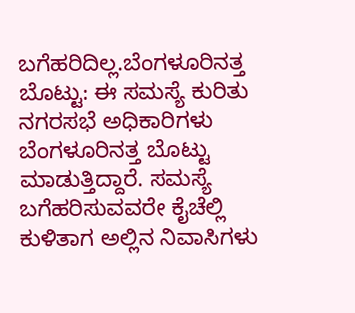ಬಗೆಹರಿದಿಲ್ಲ.ಬೆಂಗಳೂರಿನತ್ತ ಬೊಟ್ಟು: ಈ ಸಮಸ್ಯೆ ಕುರಿತು ನಗರಸಭೆ ಅಧಿಕಾರಿಗಳು ಬೆಂಗಳೂರಿನತ್ತ ಬೊಟ್ಟು ಮಾಡುತ್ತಿದ್ದಾರೆ. ಸಮಸ್ಯೆ ಬಗೆಹರಿಸುವವರೇ ಕೈಚೆಲ್ಲಿ ಕುಳಿತಾಗ ಅಲ್ಲಿನ ನಿವಾಸಿಗಳು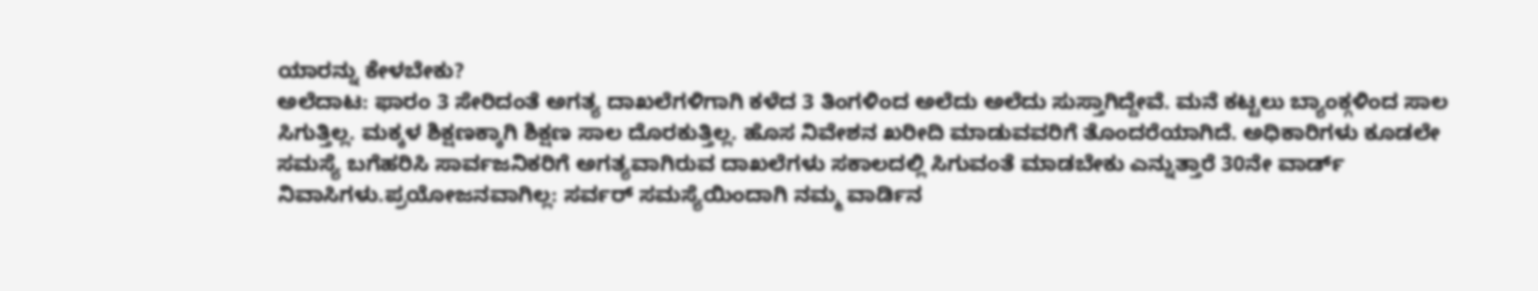ಯಾರನ್ನು ಕೇಳಬೇಕು?
ಅಲೆದಾಟ: ಫಾರಂ 3 ಸೇರಿದಂತೆ ಅಗತ್ಯ ದಾಖಲೆಗಳಿಗಾಗಿ ಕಳೆದ 3 ತಿಂಗಳಿಂದ ಅಲೆದು ಅಲೆದು ಸುಸ್ತಾಗಿದ್ದೇವೆ. ಮನೆ ಕಟ್ಟಲು ಬ್ಯಾಂಕ್ಗಳಿಂದ ಸಾಲ ಸಿಗುತ್ತಿಲ್ಲ. ಮಕ್ಕಳ ಶಿಕ್ಷಣಕ್ಕಾಗಿ ಶಿಕ್ಷಣ ಸಾಲ ದೊರಕುತ್ತಿಲ್ಲ. ಹೊಸ ನಿವೇಶನ ಖರೀದಿ ಮಾಡುವವರಿಗೆ ತೊಂದರೆಯಾಗಿದೆ. ಅಧಿಕಾರಿಗಳು ಕೂಡಲೇ ಸಮಸ್ಯೆ ಬಗೆಹರಿಸಿ ಸಾರ್ವಜನಿಕರಿಗೆ ಅಗತ್ಯವಾಗಿರುವ ದಾಖಲೆಗಳು ಸಕಾಲದಲ್ಲಿ ಸಿಗುವಂತೆ ಮಾಡಬೇಕು ಎನ್ನುತ್ತಾರೆ 30ನೇ ವಾರ್ಡ್ ನಿವಾಸಿಗಳು.ಪ್ರಯೋಜನವಾಗಿಲ್ಲ: ಸರ್ವರ್ ಸಮಸ್ಯೆಯಿಂದಾಗಿ ನಮ್ಮ ವಾರ್ಡಿನ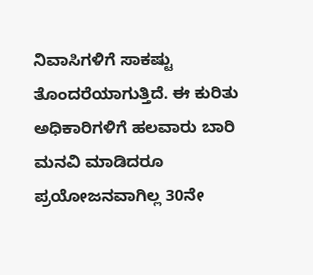ನಿವಾಸಿಗಳಿಗೆ ಸಾಕಷ್ಟು ತೊಂದರೆಯಾಗುತ್ತಿದೆ. ಈ ಕುರಿತು ಅಧಿಕಾರಿಗಳಿಗೆ ಹಲವಾರು ಬಾರಿ ಮನವಿ ಮಾಡಿದರೂ ಪ್ರಯೋಜನವಾಗಿಲ್ಲ 30ನೇ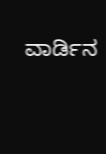ವಾರ್ಡಿನ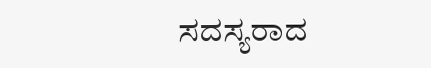ಸದಸ್ಯರಾದ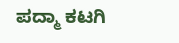ಪದ್ಮಾ ಕಟಗಿ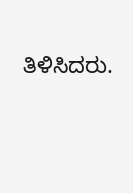ತಿಳಿಸಿದರು.